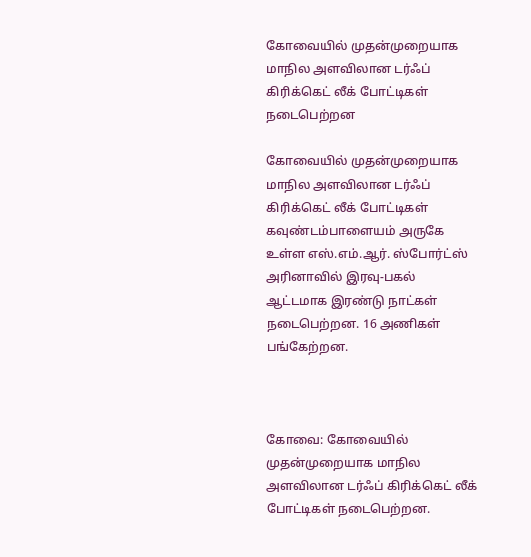கோவையில் முதன்முறையாக மாநில அளவிலான டர்ஃப் கிரிக்கெட் லீக் போட்டிகள் நடைபெற்றன

கோவையில் முதன்முறையாக மாநில அளவிலான டர்ஃப் கிரிக்கெட் லீக் போட்டிகள் கவுண்டம்பாளையம் அருகே உள்ள எஸ்.எம்.ஆர். ஸ்போர்ட்ஸ் அரினாவில் இரவு-பகல் ஆட்டமாக இரண்டு நாட்கள் நடைபெற்றன. 16 அணிகள் பங்கேற்றன.



கோவை: கோவையில் முதன்முறையாக மாநில அளவிலான டர்ஃப் கிரிக்கெட் லீக் போட்டிகள் நடைபெற்றன.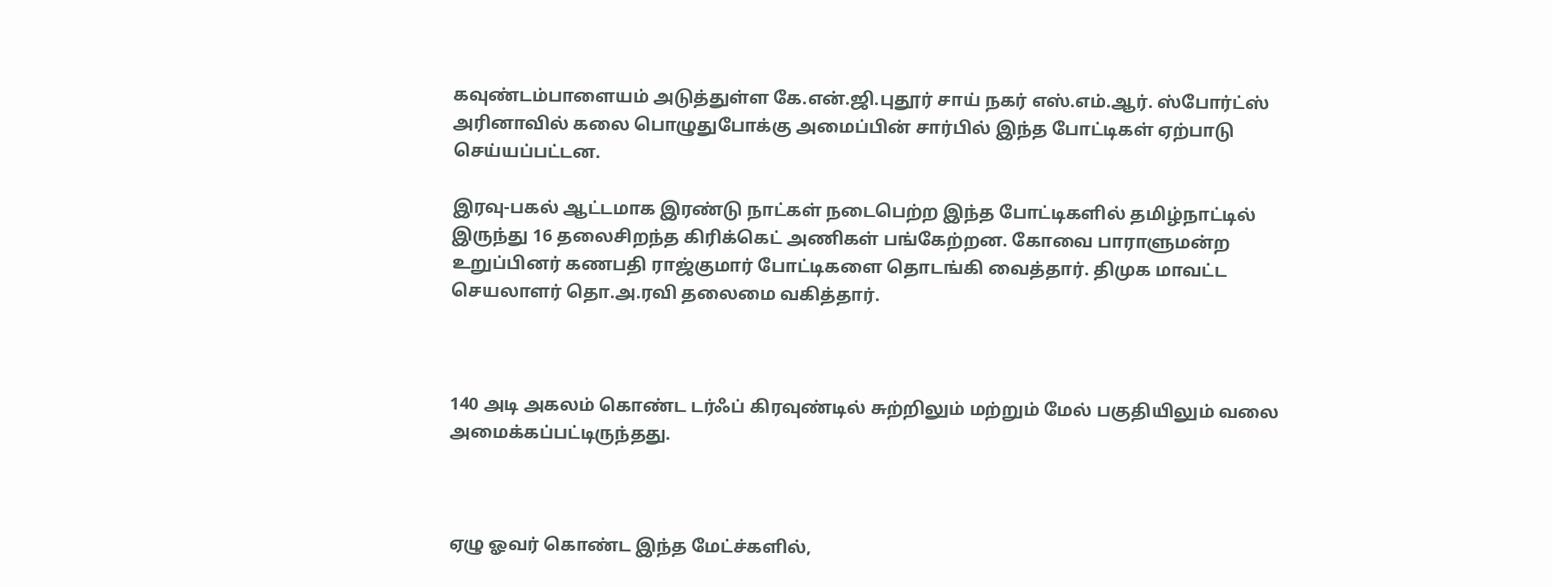கவுண்டம்பாளையம் அடுத்துள்ள கே.என்.ஜி.புதூர் சாய் நகர் எஸ்.எம்.ஆர். ஸ்போர்ட்ஸ் அரினாவில் கலை பொழுதுபோக்கு அமைப்பின் சார்பில் இந்த போட்டிகள் ஏற்பாடு செய்யப்பட்டன.

இரவு-பகல் ஆட்டமாக இரண்டு நாட்கள் நடைபெற்ற இந்த போட்டிகளில் தமிழ்நாட்டில் இருந்து 16 தலைசிறந்த கிரிக்கெட் அணிகள் பங்கேற்றன. கோவை பாராளுமன்ற உறுப்பினர் கணபதி ராஜ்குமார் போட்டிகளை தொடங்கி வைத்தார். திமுக மாவட்ட செயலாளர் தொ.அ.ரவி தலைமை வகித்தார்.



140 அடி அகலம் கொண்ட டர்ஃப் கிரவுண்டில் சுற்றிலும் மற்றும் மேல் பகுதியிலும் வலை அமைக்கப்பட்டிருந்தது.



ஏழு ஓவர் கொண்ட இந்த மேட்ச்களில்,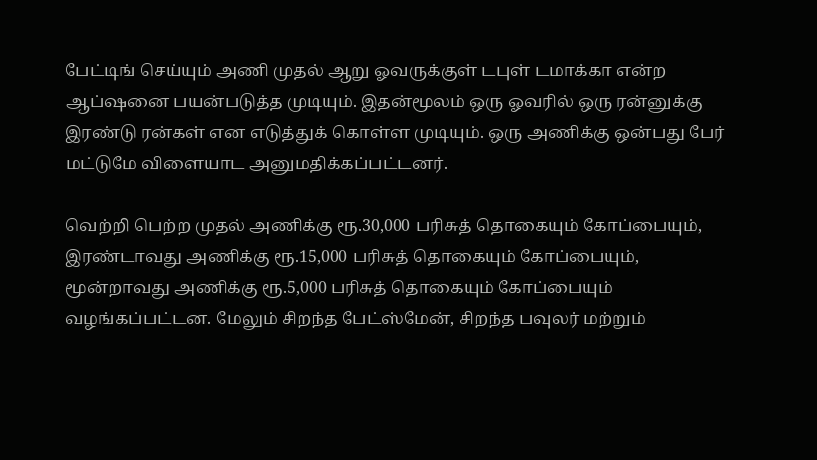பேட்டிங் செய்யும் அணி முதல் ஆறு ஓவருக்குள் டபுள் டமாக்கா என்ற ஆப்ஷனை பயன்படுத்த முடியும். இதன்மூலம் ஒரு ஓவரில் ஒரு ரன்னுக்கு இரண்டு ரன்கள் என எடுத்துக் கொள்ள முடியும். ஒரு அணிக்கு ஒன்பது பேர் மட்டுமே விளையாட அனுமதிக்கப்பட்டனர்.

வெற்றி பெற்ற முதல் அணிக்கு ரூ.30,000 பரிசுத் தொகையும் கோப்பையும், இரண்டாவது அணிக்கு ரூ.15,000 பரிசுத் தொகையும் கோப்பையும், மூன்றாவது அணிக்கு ரூ.5,000 பரிசுத் தொகையும் கோப்பையும் வழங்கப்பட்டன. மேலும் சிறந்த பேட்ஸ்மேன், சிறந்த பவுலர் மற்றும்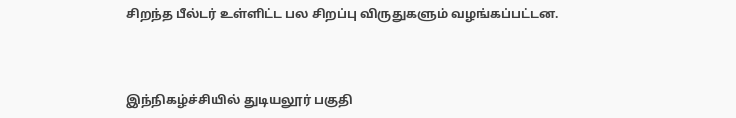சிறந்த பீல்டர் உள்ளிட்ட பல சிறப்பு விருதுகளும் வழங்கப்பட்டன.



இந்நிகழ்ச்சியில் துடியலூர் பகுதி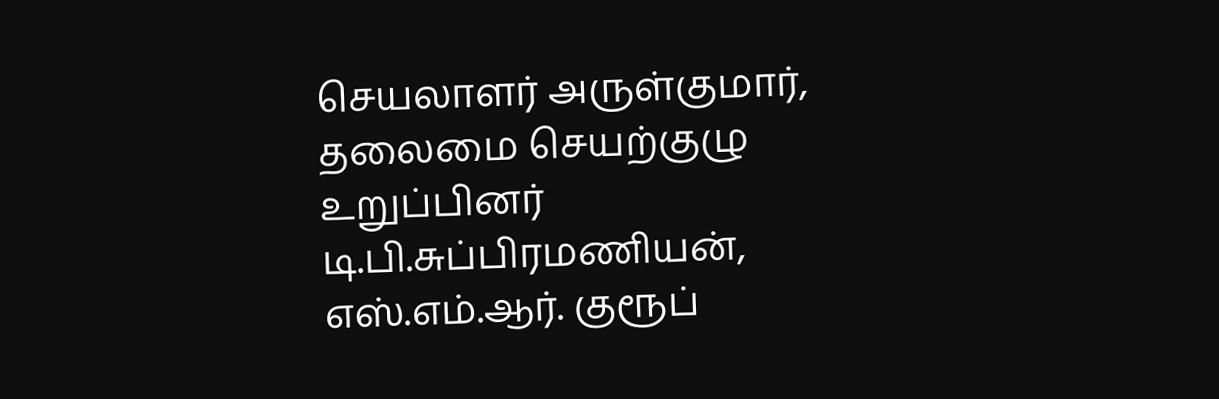செயலாளர் அருள்குமார், தலைமை செயற்குழு உறுப்பினர் டி.பி.சுப்பிரமணியன், எஸ்.எம்.ஆர். குரூப்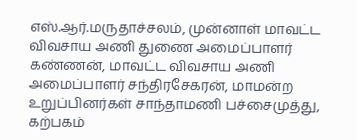எஸ்.ஆர்.மருதாச்சலம், முன்னாள் மாவட்ட விவசாய அணி துணை அமைப்பாளர் கண்ணன், மாவட்ட விவசாய அணி அமைப்பாளர் சந்திரசேகரன், மாமன்ற உறுப்பினர்கள் சாந்தாமணி பச்சைமுத்து, கற்பகம்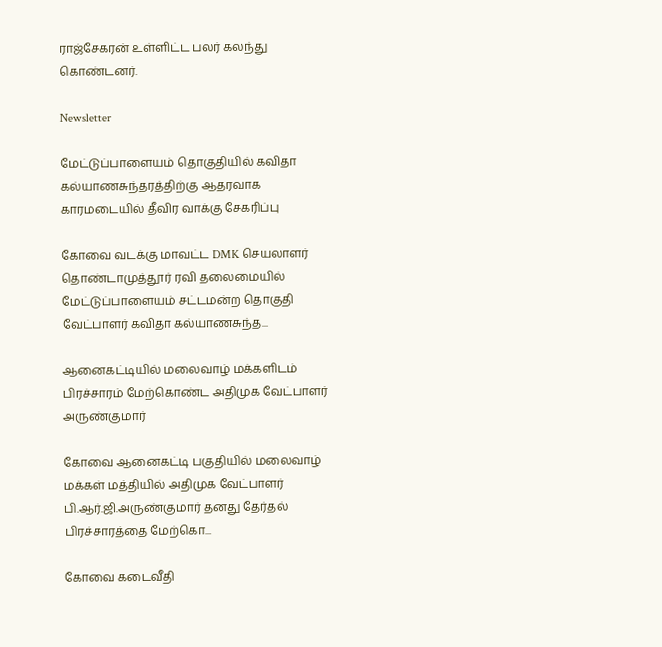ராஜ்சேகரன் உள்ளிட்ட பலர் கலந்து கொண்டனர்.

Newsletter

மேட்டுப்பாளையம் தொகுதியில் கவிதா கல்யாணசுந்தரத்திற்கு ஆதரவாக காரமடையில் தீவிர வாக்கு சேகரிப்பு

கோவை வடக்கு மாவட்ட DMK செயலாளர் தொண்டாமுத்தூர் ரவி தலைமையில் மேட்டுப்பாளையம் சட்டமன்ற தொகுதி வேட்பாளர் கவிதா கல்யாணசுந்த...

ஆனைகட்டியில் மலைவாழ் மக்களிடம் பிரச்சாரம் மேற்கொண்ட அதிமுக வேட்பாளர் அருண்குமார்

கோவை ஆனைகட்டி பகுதியில் மலைவாழ் மக்கள் மத்தியில் அதிமுக வேட்பாளர் பி.ஆர்.ஜி.அருண்குமார் தனது தேர்தல் பிரச்சாரத்தை மேற்கொ...

கோவை கடைவீதி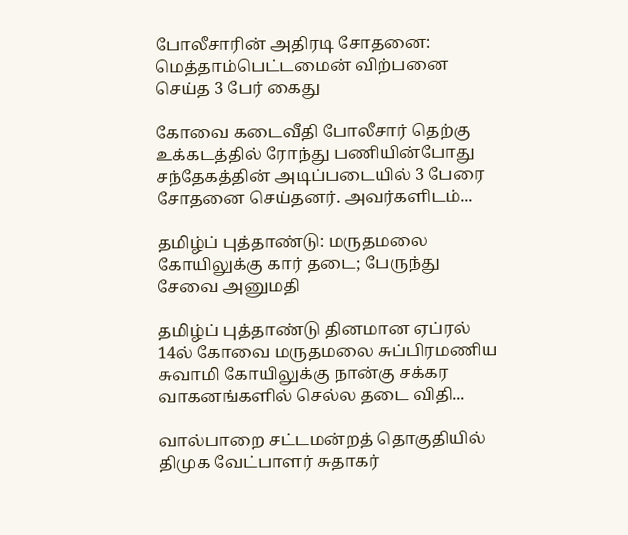போலீசாரின் அதிரடி சோதனை: மெத்தாம்பெட்டமைன் விற்பனை செய்த 3 பேர் கைது

கோவை கடைவீதி போலீசார் தெற்கு உக்கடத்தில் ரோந்து பணியின்போது சந்தேகத்தின் அடிப்படையில் 3 பேரை சோதனை செய்தனர். அவர்களிடம்...

தமிழ்ப் புத்தாண்டு: மருதமலை கோயிலுக்கு கார் தடை; பேருந்து சேவை அனுமதி

தமிழ்ப் புத்தாண்டு தினமான ஏப்ரல் 14ல் கோவை மருதமலை சுப்பிரமணிய சுவாமி கோயிலுக்கு நான்கு சக்கர வாகனங்களில் செல்ல தடை விதி...

வால்பாறை சட்டமன்றத் தொகுதியில் திமுக வேட்பாளர் சுதாகர்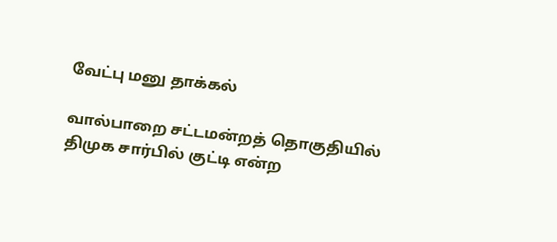வேட்பு மனு தாக்கல்

வால்பாறை சட்டமன்றத் தொகுதியில் திமுக சார்பில் குட்டி என்ற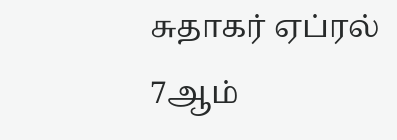சுதாகர் ஏப்ரல் 7ஆம்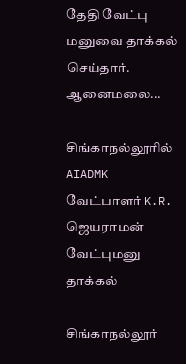தேதி வேட்பு மனுவை தாக்கல் செய்தார். ஆனைமலை...

சிங்காநல்லூரில் AIADMK வேட்பாளர் K.R. ஜெயராமன் வேட்புமனு தாக்கல்

சிங்காநல்லூர்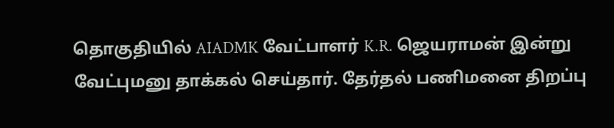தொகுதியில் AIADMK வேட்பாளர் K.R. ஜெயராமன் இன்று வேட்புமனு தாக்கல் செய்தார். தேர்தல் பணிமனை திறப்பு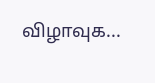விழாவுக...